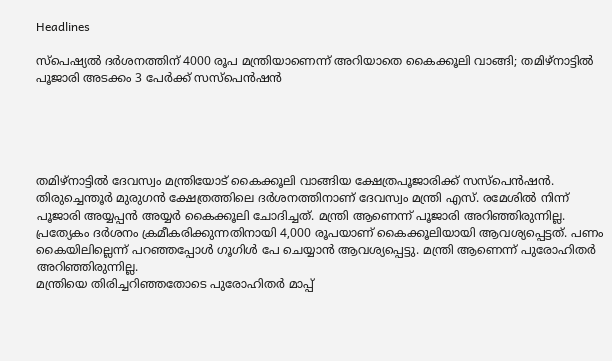Headlines

സ്‌പെഷ്യല്‍ ദര്‍ശനത്തിന് 4000 രൂപ മന്ത്രിയാണെന്ന് അറിയാതെ കൈക്കൂലി വാങ്ങി; തമിഴ്‌നാട്ടില്‍ പൂജാരി അടക്കം 3 പേര്‍ക്ക് സസ്‌പെന്‍ഷന്‍





തമിഴ്‌നാട്ടില്‍ ദേവസ്വം മന്ത്രിയോട് കൈക്കൂലി വാങ്ങിയ ക്ഷേത്രപൂജാരിക്ക് സസ്‌പെന്‍ഷന്‍. തിരുച്ചെന്തൂര്‍ മുരുഗന്‍ ക്ഷേത്രത്തിലെ ദര്‍ശനത്തിനാണ് ദേവസ്വം മന്ത്രി എസ്. രമേശില്‍ നിന്ന് പൂജാരി അയ്യപ്പന്‍ അയ്യര്‍ കൈക്കൂലി ചോദിച്ചത്. മന്ത്രി ആണെന്ന് പൂജാരി അറിഞ്ഞിരുന്നില്ല. പ്രത്യേകം ദര്‍ശനം ക്രമീകരിക്കുന്നതിനായി 4,000 രൂപയാണ് കൈക്കൂലിയായി ആവശ്യപ്പെട്ടത്. പണം കൈയിലില്ലെന്ന് പറഞ്ഞപ്പോള്‍ ഗൂഗിള്‍ പേ ചെയ്യാന്‍ ആവശ്യപ്പെട്ടു. മന്ത്രി ആണെന്ന് പുരോഹിതര്‍ അറിഞ്ഞിരുന്നില്ല.
മന്ത്രിയെ തിരിച്ചറിഞ്ഞതോടെ പുരോഹിതര്‍ മാപ്പ്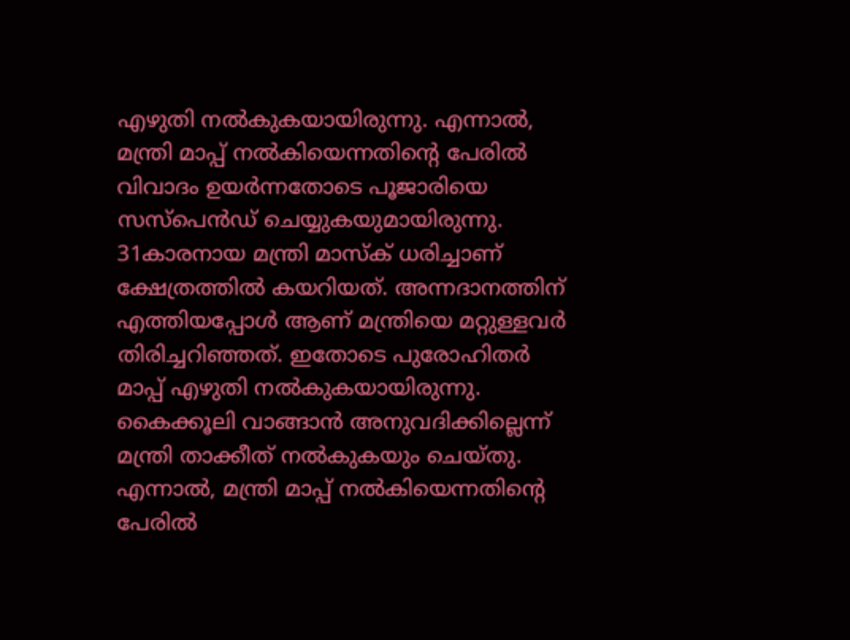എഴുതി നല്‍കുകയായിരുന്നു. എന്നാല്‍, മന്ത്രി മാപ്പ് നല്‍കിയെന്നതിന്റെ പേരില്‍ വിവാദം ഉയര്‍ന്നതോടെ പൂജാരിയെ സസ്‌പെന്‍ഡ് ചെയ്യുകയുമായിരുന്നു. 31കാരനായ മന്ത്രി മാസ്‌ക് ധരിച്ചാണ് ക്ഷേത്രത്തില്‍ കയറിയത്. അന്നദാനത്തിന് എത്തിയപ്പോള്‍ ആണ് മന്ത്രിയെ മറ്റുള്ളവര്‍ തിരിച്ചറിഞ്ഞത്. ഇതോടെ പുരോഹിതര്‍ മാപ്പ് എഴുതി നല്‍കുകയായിരുന്നു. കൈക്കൂലി വാങ്ങാന്‍ അനുവദിക്കില്ലെന്ന് മന്ത്രി താക്കീത് നല്‍കുകയും ചെയ്തു.
എന്നാല്‍, മന്ത്രി മാപ്പ് നല്‍കിയെന്നതിന്റെ പേരില്‍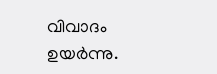വിവാദം ഉയര്‍ന്നു.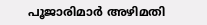പൂജാരിമാര്‍ അഴിമതി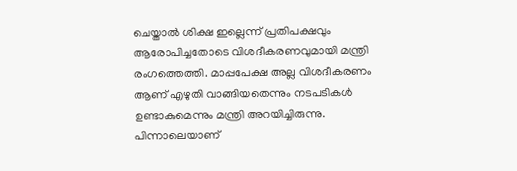ചെയ്താല്‍ ശിക്ഷ ഇല്ലെന്ന് പ്രതിപക്ഷവും ആരോപിച്ചതോടെ വിശദീകരണവുമായി മന്ത്രി രംഗത്തെത്തി. മാപ്പപേക്ഷ അല്ല വിശദീകരണം ആണ് എഴുതി വാങ്ങിയതെന്നും നടപടികള്‍ ഉണ്ടാകുമെന്നും മന്ത്രി അറയിച്ചിരുന്നു. പിന്നാലെയാണ്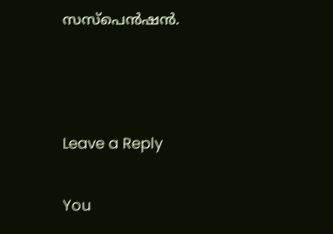സസ്‌പെന്‍ഷന്‍.



Leave a Reply

You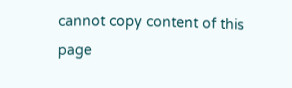cannot copy content of this page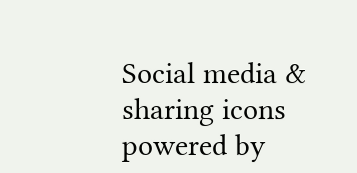Social media & sharing icons powered by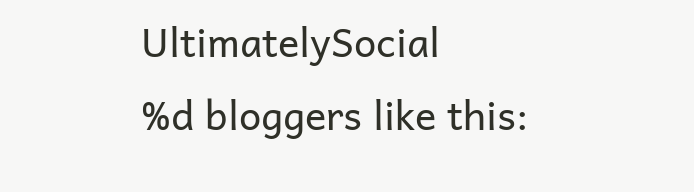UltimatelySocial
%d bloggers like this: